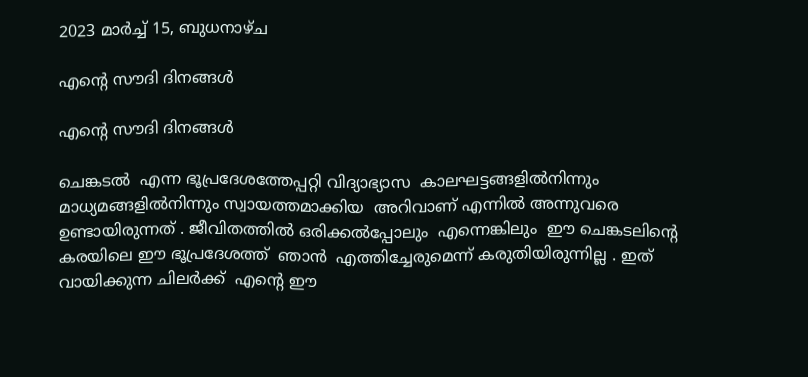2023 മാർച്ച് 15, ബുധനാഴ്‌ച

എന്റെ സൗദി ദിനങ്ങൾ

എന്റെ സൗദി ദിനങ്ങൾ

ചെങ്കടൽ  എന്ന ഭൂപ്രദേശത്തേപ്പറ്റി വിദ്യാഭ്യാസ  കാലഘട്ടങ്ങളിൽനിന്നും  മാധ്യമങ്ങളിൽനിന്നും സ്വായത്തമാക്കിയ  അറിവാണ് എന്നിൽ അന്നുവരെ  ഉണ്ടായിരുന്നത് . ജീവിതത്തിൽ ഒരിക്കൽപ്പോലും  എന്നെങ്കിലും  ഈ ചെങ്കടലിന്റെ കരയിലെ ഈ ഭൂപ്രദേശത്ത്  ഞാൻ  എത്തിച്ചേരുമെന്ന് കരുതിയിരുന്നില്ല . ഇത് വായിക്കുന്ന ചിലർക്ക്  എന്റെ ഈ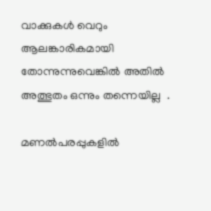വാക്കുകൾ വെറും ആലങ്കാരികമായി തോന്നുന്നുവെങ്കിൽ അതിൽ അത്ഭുതം ഒന്നും തന്നെയില്ല  .

മണൽപരപ്പുകളിൽ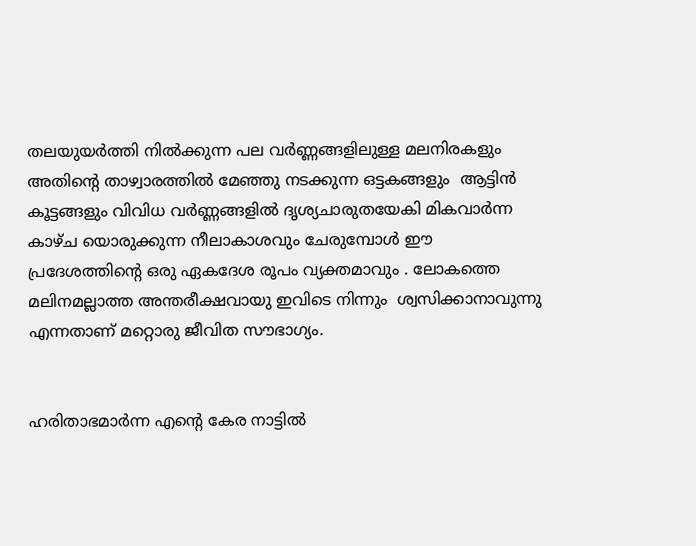തലയുയർത്തി നിൽക്കുന്ന പല വർണ്ണങ്ങളിലുള്ള മലനിരകളും അതിന്റെ താഴ്വാരത്തിൽ മേഞ്ഞു നടക്കുന്ന ഒട്ടകങ്ങളും  ആട്ടിൻ കൂട്ടങ്ങളും വിവിധ വർണ്ണങ്ങളിൽ ദൃശ്യചാരുതയേകി മികവാർന്ന കാഴ്ച യൊരുക്കുന്ന നീലാകാശവും ചേരുമ്പോൾ ഈ പ്രദേശത്തിന്റെ ഒരു ഏകദേശ രൂപം വ്യക്തമാവും . ലോകത്തെ  മലിനമല്ലാത്ത അന്തരീക്ഷവായു ഇവിടെ നിന്നും  ശ്വസിക്കാനാവുന്നു   എന്നതാണ് മറ്റൊരു ജീവിത സൗഭാഗ്യം.


ഹരിതാഭമാർന്ന എന്റെ കേര നാട്ടിൽ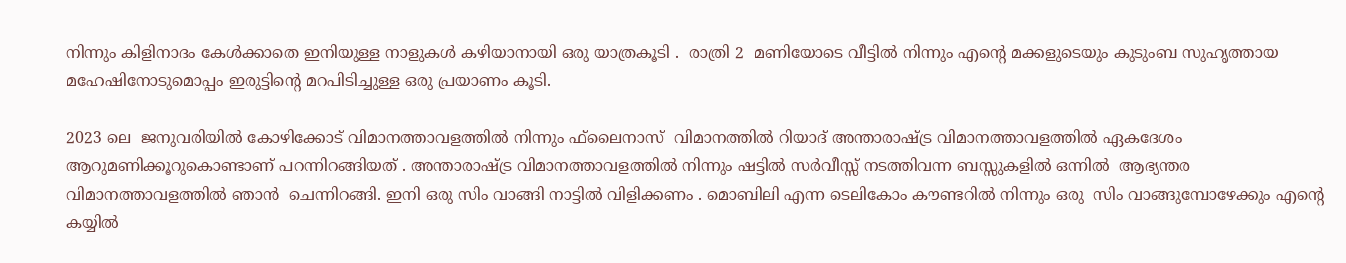നിന്നും കിളിനാദം കേൾക്കാതെ ഇനിയുള്ള നാളുകൾ കഴിയാനായി ഒരു യാത്രകൂടി .  രാത്രി 2  മണിയോടെ വീട്ടിൽ നിന്നും എന്റെ മക്കളുടെയും കുടുംബ സുഹൃത്തായ മഹേഷിനോടുമൊപ്പം ഇരുട്ടിന്റെ മറപിടിച്ചുള്ള ഒരു പ്രയാണം കൂടി.

2023 ലെ  ജനുവരിയിൽ കോഴിക്കോട് വിമാനത്താവളത്തിൽ നിന്നും ഫ്‌ലൈനാസ്‌  വിമാനത്തിൽ റിയാദ് അന്താരാഷ്ട്ര വിമാനത്താവളത്തിൽ ഏകദേശം ആറുമണിക്കൂറുകൊണ്ടാണ് പറന്നിറങ്ങിയത് . അന്താരാഷ്ട്ര വിമാനത്താവളത്തിൽ നിന്നും ഷട്ടിൽ സർവീസ്സ് നടത്തിവന്ന ബസ്സുകളിൽ ഒന്നിൽ  ആഭ്യന്തര വിമാനത്താവളത്തിൽ ഞാൻ  ചെന്നിറങ്ങി. ഇനി ഒരു സിം വാങ്ങി നാട്ടിൽ വിളിക്കണം . മൊബിലി എന്ന ടെലികോം കൗണ്ടറിൽ നിന്നും ഒരു  സിം വാങ്ങുമ്പോഴേക്കും എന്റെ കയ്യിൽ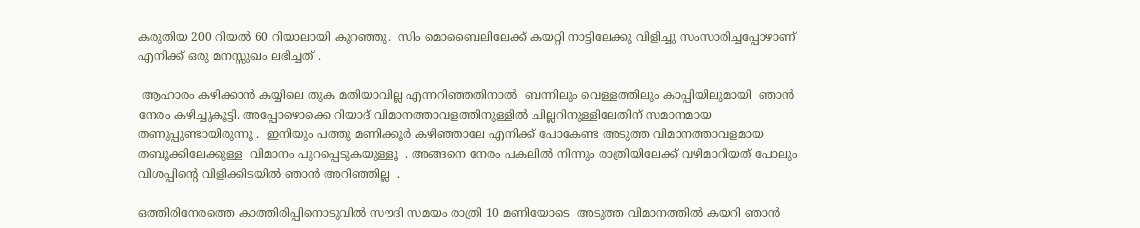കരുതിയ 200 റിയൽ 60 റിയാലായി കുറഞ്ഞു.  സിം മൊബൈലിലേക്ക് കയറ്റി നാട്ടിലേക്കു വിളിച്ചു സംസാരിച്ചപ്പോഴാണ് എനിക്ക് ഒരു മനസ്സുഖം ലഭിച്ചത് .

 ആഹാരം കഴിക്കാൻ കയ്യിലെ തുക മതിയാവില്ല എന്നറിഞ്ഞതിനാൽ  ബന്നിലും വെള്ളത്തിലും കാപ്പിയിലുമായി  ഞാൻ  നേരം കഴിച്ചുകൂട്ടി. അപ്പോഴൊക്കെ റിയാദ് വിമാനത്താവളത്തിനുള്ളിൽ ചില്ലറിനുള്ളിലേതിന് സമാനമായ തണുപ്പുണ്ടായിരുന്നൂ .  ഇനിയും പത്തു മണിക്കൂർ കഴിഞ്ഞാലേ എനിക്ക് പോകേണ്ട അടുത്ത വിമാനത്താവളമായ തബൂക്കിലേക്കുള്ള  വിമാനം പുറപ്പെടുകയുള്ളൂ  . അങ്ങനെ നേരം പകലിൽ നിന്നും രാത്രിയിലേക്ക് വഴിമാറിയത് പോലും വിശപ്പിന്റെ വിളിക്കിടയിൽ ഞാൻ അറിഞ്ഞില്ല  .

ഒത്തിരിനേരത്തെ കാത്തിരിപ്പിനൊടുവിൽ സൗദി സമയം രാത്രി 10 മണിയോടെ  അടുത്ത വിമാനത്തിൽ കയറി ഞാൻ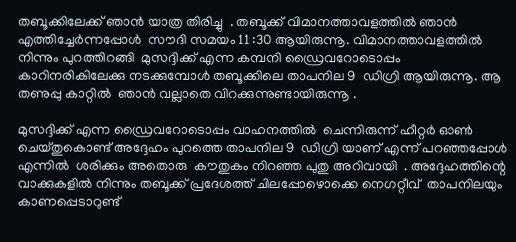തബൂക്കിലേക്ക് ഞാൻ യാത്ര തിരിച്ചു  . തബൂക്ക് വിമാനത്താവളത്തിൽ ഞാൻ എത്തിച്ചേർന്നപ്പോൾ  സൗദി സമയം 11 :30 ആയിരുന്നൂ. വിമാനത്താവളത്തിൽ  നിന്നും പുറത്തിറങ്ങി  മുസദ്ദിക്ക് എന്ന കമ്പനി ഡ്രൈവറോടൊപ്പം കാറിനരികിലേക്കു നടക്കുമ്പോൾ തബൂക്കിലെ താപനില 9  ഡിഗ്രി ആയിരുന്നൂ. ആ തണുപ്പു കാറ്റിൽ  ഞാൻ വല്ലാതെ വിറക്കുന്നുണ്ടായിരുന്നൂ .

മുസദ്ദിക്ക് എന്ന ഡ്രൈവറോടൊപ്പം വാഹനത്തിൽ  ചെന്നിരുന്ന് ഹീറ്റർ ഓൺ ചെയ്തുകൊണ്ട് അദ്ദേഹം പുറത്തെ താപനില 9  ഡിഗ്രി യാണ് എന്ന് പറഞ്ഞപ്പോൾ എന്നിൽ  ശരിക്കും അതൊരു  കൗതുകം നിറഞ്ഞ പുതു അറിവായി  . അദ്ദേഹത്തിന്റെ വാക്കുകളിൽ നിന്നും തബൂക്ക് പ്രദേശത്ത് ചിലപ്പോഴൊക്കെ നെഗറ്റീവ്  താപനിലയും കാണപ്പെടാറുണ്ട്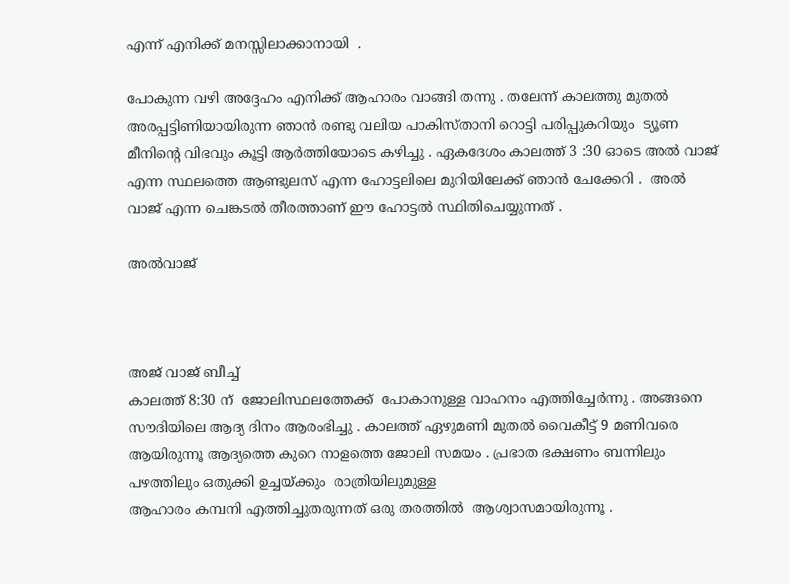എന്ന് എനിക്ക് മനസ്സിലാക്കാനായി  .

പോകുന്ന വഴി അദ്ദേഹം എനിക്ക് ആഹാരം വാങ്ങി തന്നു . തലേന്ന് കാലത്തു മുതൽ അരപ്പട്ടിണിയായിരുന്ന ഞാൻ രണ്ടു വലിയ പാകിസ്താനി റൊട്ടി പരിപ്പുകറിയും  ട്യൂണ മീനിന്റെ വിഭവും കൂട്ടി ആർത്തിയോടെ കഴിച്ചു . ഏകദേശം കാലത്ത് 3 :30 ഓടെ അൽ വാജ് എന്ന സ്ഥലത്തെ ആണ്ടുലസ് എന്ന ഹോട്ടലിലെ മുറിയിലേക്ക് ഞാൻ ചേക്കേറി .  അൽ വാജ് എന്ന ചെങ്കടൽ തീരത്താണ് ഈ ഹോട്ടൽ സ്ഥിതിചെയ്യുന്നത് .

അൽവാജ്



അജ് വാജ് ബീച്ച്
കാലത്ത് 8:30 ന്  ജോലിസ്ഥലത്തേക്ക്  പോകാനുള്ള വാഹനം എത്തിച്ചേർന്നു . അങ്ങനെ സൗദിയിലെ ആദ്യ ദിനം ആരംഭിച്ചു . കാലത്ത് ഏഴുമണി മുതൽ വൈകീട്ട് 9 മണിവരെ ആയിരുന്നൂ ആദ്യത്തെ കുറെ നാളത്തെ ജോലി സമയം . പ്രഭാത ഭക്ഷണം ബന്നിലും പഴത്തിലും ഒതുക്കി ഉച്ചയ്ക്കും  രാത്രിയിലുമുള്ള
ആഹാരം കമ്പനി എത്തിച്ചുതരുന്നത് ഒരു തരത്തിൽ  ആശ്വാസമായിരുന്നൂ .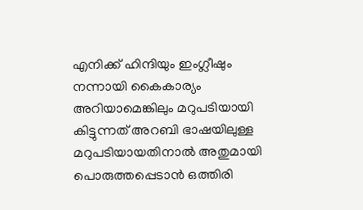എനിക്ക് ഹിന്ദിയും ഇംഗ്ലീഷും നന്നായി കൈകാര്യം  അറിയാമെങ്കിലും മറുപടിയായി കിട്ടുന്നത് അറബി ഭാഷയിലുള്ള മറുപടിയായതിനാൽ അതുമായി പൊരുത്തപ്പെടാൻ ഒത്തിരി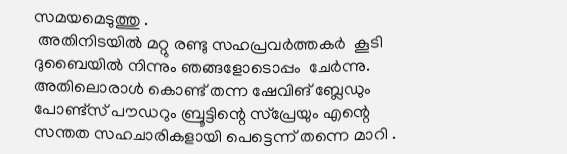സമയമെടുത്തു .
 അതിനിടയിൽ മറ്റു രണ്ടു സഹപ്രവർത്തകർ  കൂടി ദുബൈയിൽ നിന്നും ഞങ്ങളോടൊപ്പം  ചേർന്നു.  അതിലൊരാൾ കൊണ്ട് തന്ന ഷേവിങ് ബ്ലേഡും പോണ്ട്സ് പൗഡറും ബ്രൂട്ടിന്റെ സ്പ്രേയും എന്റെ സന്തത സഹചാരികളായി പെട്ടെന്ന് തന്നെ മാറി .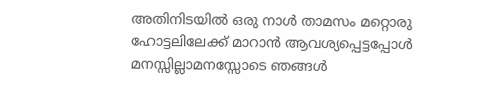അതിനിടയിൽ ഒരു നാൾ താമസം മറ്റൊരു ഹോട്ടലിലേക്ക് മാറാൻ ആവശ്യപ്പെട്ടപ്പോൾ മനസ്സില്ലാമനസ്സോടെ ഞങ്ങൾ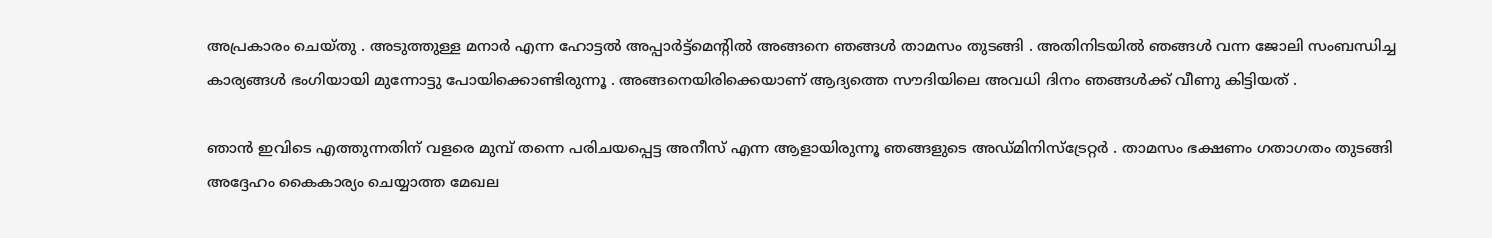അപ്രകാരം ചെയ്തു . അടുത്തുള്ള മനാർ എന്ന ഹോട്ടൽ അപ്പാർട്ട്മെന്റിൽ അങ്ങനെ ഞങ്ങൾ താമസം തുടങ്ങി . അതിനിടയിൽ ഞങ്ങൾ വന്ന ജോലി സംബന്ധിച്ച കാര്യങ്ങൾ ഭംഗിയായി മുന്നോട്ടു പോയിക്കൊണ്ടിരുന്നൂ . അങ്ങനെയിരിക്കെയാണ് ആദ്യത്തെ സൗദിയിലെ അവധി ദിനം ഞങ്ങൾക്ക് വീണു കിട്ടിയത് .

ഞാൻ ഇവിടെ എത്തുന്നതിന് വളരെ മുമ്പ് തന്നെ പരിചയപ്പെട്ട അനീസ് എന്ന ആളായിരുന്നൂ ഞങ്ങളുടെ അഡ്മിനിസ്ട്രേറ്റർ . താമസം ഭക്ഷണം ഗതാഗതം തുടങ്ങി അദ്ദേഹം കൈകാര്യം ചെയ്യാത്ത മേഖല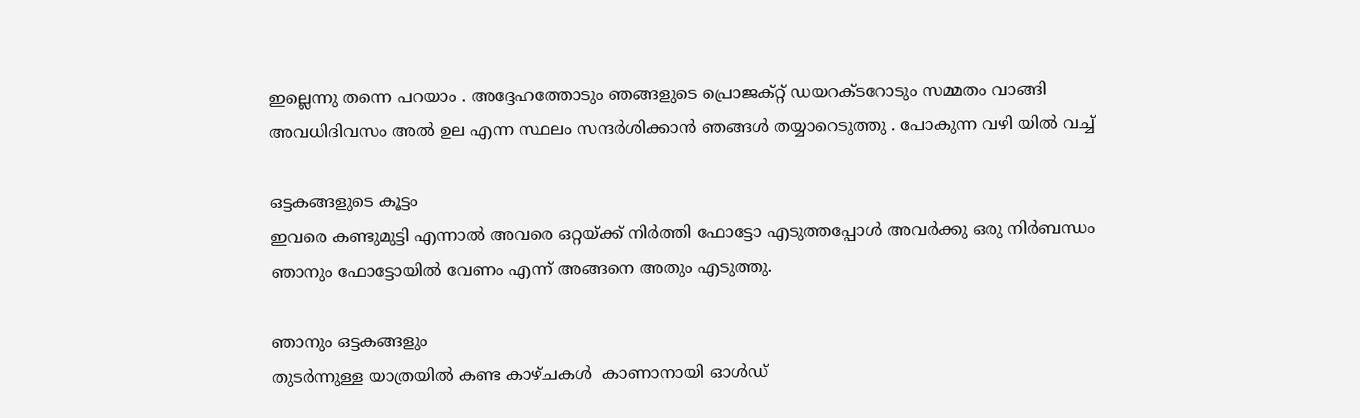ഇല്ലെന്നു തന്നെ പറയാം . അദ്ദേഹത്തോടും ഞങ്ങളുടെ പ്രൊജക്റ്റ് ഡയറക്ടറോടും സമ്മതം വാങ്ങി അവധിദിവസം അൽ ഉല എന്ന സ്ഥലം സന്ദർശിക്കാൻ ഞങ്ങൾ തയ്യാറെടുത്തു . പോകുന്ന വഴി യിൽ വച്ച്

ഒട്ടകങ്ങളുടെ കൂട്ടം
ഇവരെ കണ്ടുമുട്ടി എന്നാൽ അവരെ ഒറ്റയ്ക്ക് നിർത്തി ഫോട്ടോ എടുത്തപ്പോൾ അവർക്കു ഒരു നിർബന്ധം ഞാനും ഫോട്ടോയിൽ വേണം എന്ന് അങ്ങനെ അതും എടുത്തു.

ഞാനും ഒട്ടകങ്ങളും
തുടർന്നുള്ള യാത്രയിൽ കണ്ട കാഴ്ചകൾ  കാണാനായി ഓൾഡ്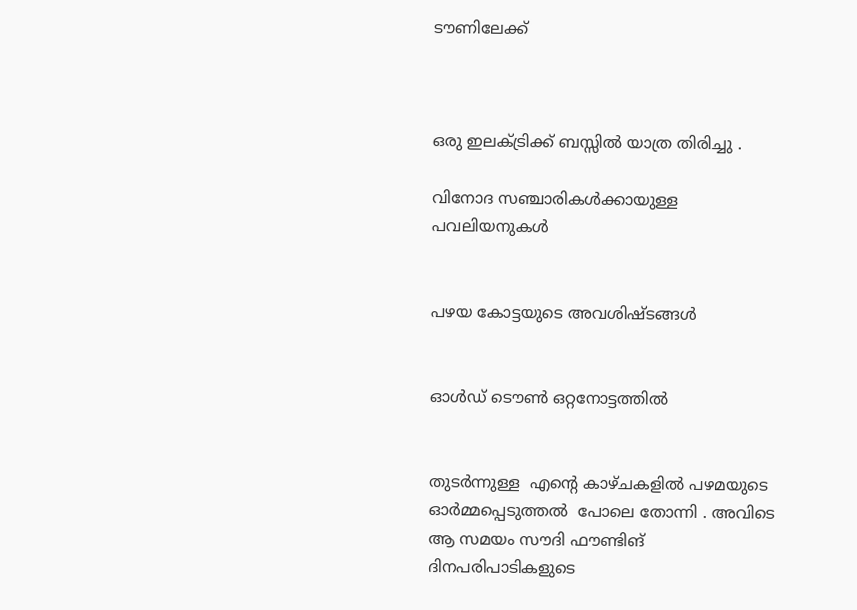ടൗണിലേക്ക്



ഒരു ഇലക്ട്രിക്ക് ബസ്സിൽ യാത്ര തിരിച്ചു .

വിനോദ സഞ്ചാരികൾക്കായുള്ള പവലിയനുകൾ


പഴയ കോട്ടയുടെ അവശിഷ്ടങ്ങൾ


ഓൾഡ് ടൌൺ ഒറ്റനോട്ടത്തിൽ


തുടർന്നുള്ള  എന്റെ കാഴ്ചകളിൽ പഴമയുടെ ഓർമ്മപ്പെടുത്തൽ  പോലെ തോന്നി . അവിടെ  ആ സമയം സൗദി ഫൗണ്ടിങ് ദിനപരിപാടികളുടെ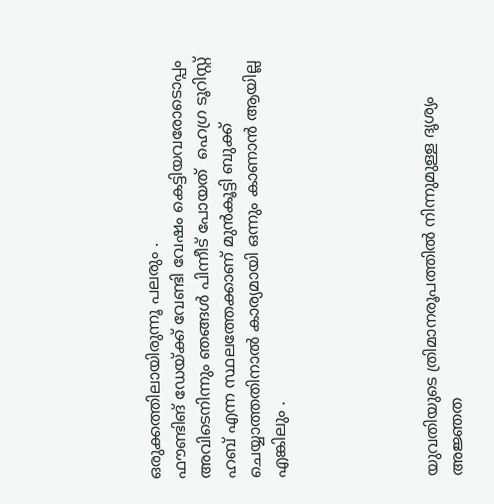ഒരുക്കത്തിലായിരുന്നൂ പലരും .
ഫൗണ്ടിങ് ഡേയ്ക്ക് വേണ്ടി വേഷം കെട്ടിയവരോടൊപ്പം
അവിടെനിന്നും ഞങ്ങൾ പിന്നീട് പോയത്  ഹെഗ്ര ടൂറിസ്റ്റ് ഹബ് എന്ന സ്ഥലത്തേക്കാണ് മുൻകൂട്ടി ബുക്ക് ചെയ്യാത്തതിനാൽ കാര്യമായി ഒന്നും കാണാൻ ആയില്ല എങ്കിലും .





യുവതിയുടെ ത്രിമാനരൂപത്തിൽ നിന്നുമുള്ള ദൃശ്യം
അജ്ഞത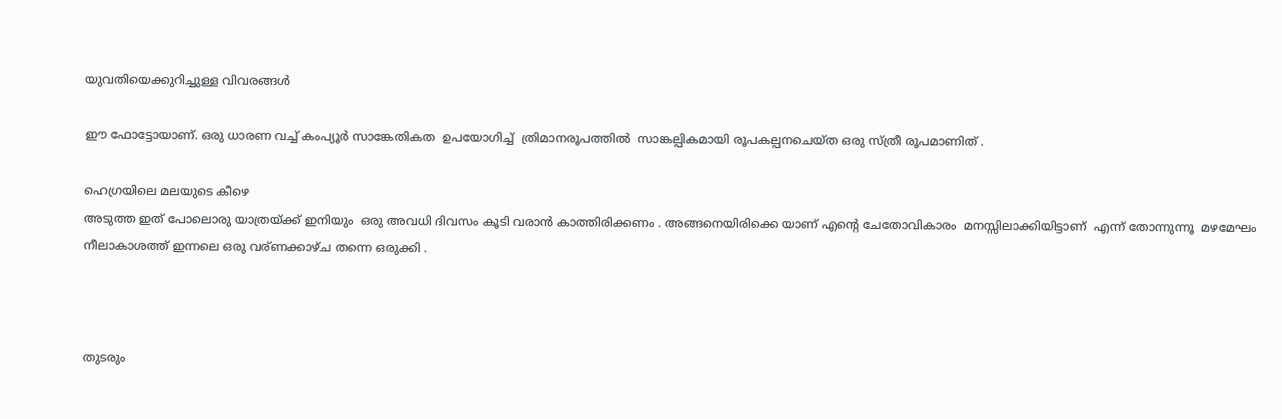യുവതിയെക്കുറിച്ചുള്ള വിവരങ്ങൾ

ഈ ഫോട്ടോയാണ്. ഒരു ധാരണ വച്ച് കംപ്യൂർ സാങ്കേതികത  ഉപയോഗിച്ച്  ത്രിമാനരൂപത്തിൽ  സാങ്കല്പികമായി രൂപകല്പനചെയ്ത ഒരു സ്ത്രീ രൂപമാണിത് .

ഹെഗ്രയിലെ മലയുടെ കീഴെ
അടുത്ത ഇത് പോലൊരു യാത്രയ്ക്ക് ഇനിയും  ഒരു അവധി ദിവസം കൂടി വരാൻ കാത്തിരിക്കണം . അങ്ങനെയിരിക്കെ യാണ് എന്റെ ചേതോവികാരം  മനസ്സിലാക്കിയിട്ടാണ്  എന്ന് തോന്നുന്നൂ  മഴമേഘം നീലാകാശത്ത് ഇന്നലെ ഒരു വര്ണക്കാഴ്ച തന്നെ ഒരുക്കി .



തുടരും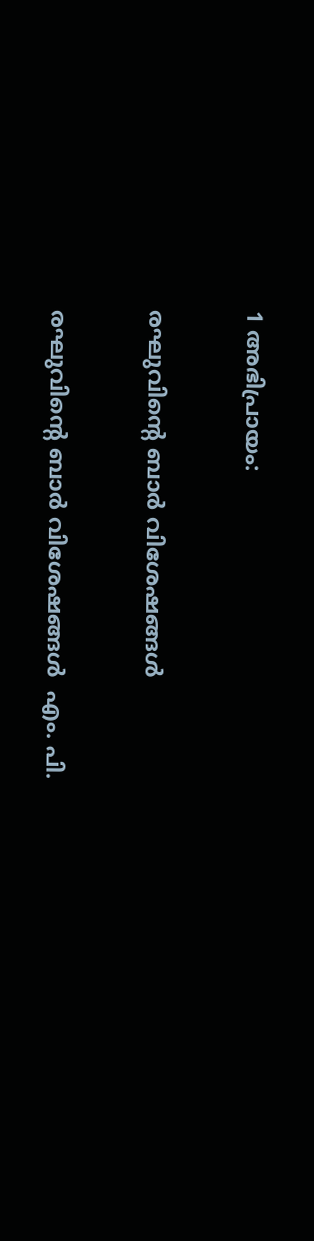1 അഭിപ്രായം:

രഘുവിന്റെ ബാർ വിശേഷങ്ങൾ

രഘുവിന്റെ ബാർ വിശേഷങ്ങൾ  എം. പി.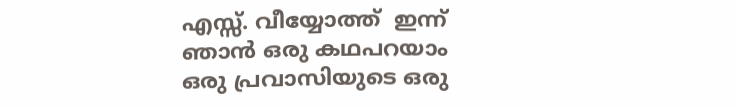എസ്സ്. വീയ്യോത്ത്  ഇന്ന് ഞാൻ ഒരു കഥപറയാം ഒരു പ്രവാസിയുടെ ഒരു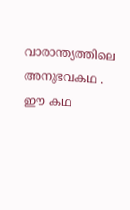വാരാന്ത്യത്തിലെ അനുഭവകഥ . ഈ കഥ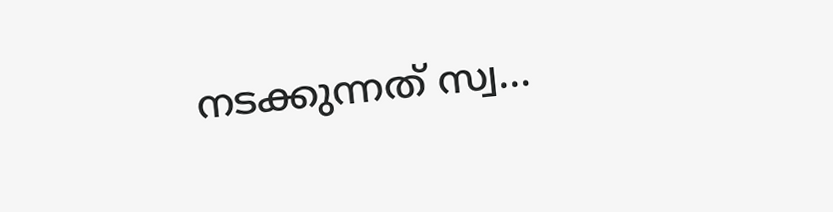നടക്കുന്നത് സ്വ...